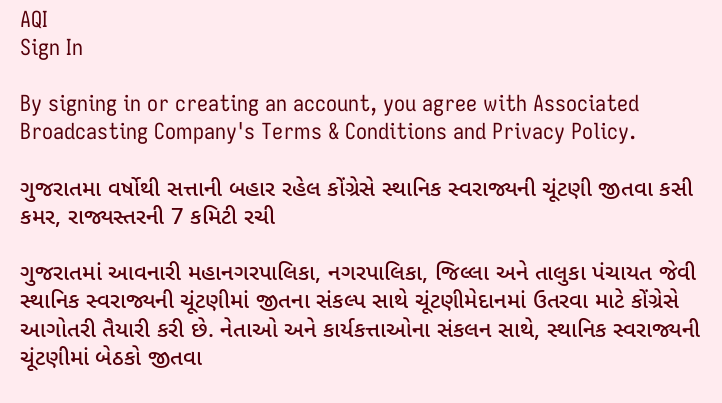AQI
Sign In

By signing in or creating an account, you agree with Associated Broadcasting Company's Terms & Conditions and Privacy Policy.

ગુજરાતમા વર્ષોથી સત્તાની બહાર રહેલ કોંગ્રેસે સ્થાનિક સ્વરાજ્યની ચૂંટણી જીતવા કસી કમર, રાજ્યસ્તરની 7 કમિટી રચી

ગુજરાતમાં આવનારી મહાનગરપાલિકા, નગરપાલિકા, જિલ્લા અને તાલુકા પંચાયત જેવી સ્થાનિક સ્વરાજ્યની ચૂંટણીમાં જીતના સંકલ્પ સાથે ચૂંટણીમેદાનમાં ઉતરવા માટે કોંગ્રેસે આગોતરી તૈયારી કરી છે. નેતાઓ અને કાર્યકત્તાઓના સંકલન સાથે, સ્થાનિક સ્વરાજ્યની ચૂંટણીમાં બેઠકો જીતવા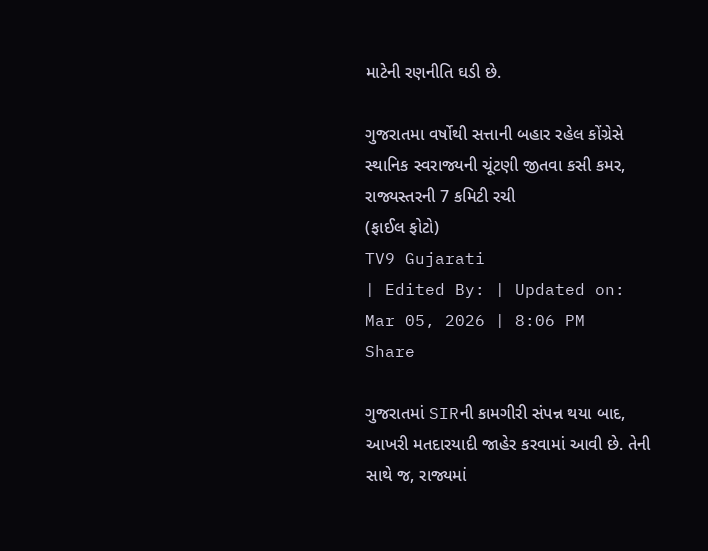માટેની રણનીતિ ઘડી છે.

ગુજરાતમા વર્ષોથી સત્તાની બહાર રહેલ કોંગ્રેસે સ્થાનિક સ્વરાજ્યની ચૂંટણી જીતવા કસી કમર, રાજ્યસ્તરની 7 કમિટી રચી
(ફાઈલ ફોટો)
TV9 Gujarati
| Edited By: | Updated on: Mar 05, 2026 | 8:06 PM
Share

ગુજરાતમાં SIRની કામગીરી સંપન્ન થયા બાદ, આખરી મતદારયાદી જાહેર કરવામાં આવી છે. તેની સાથે જ, રાજ્યમાં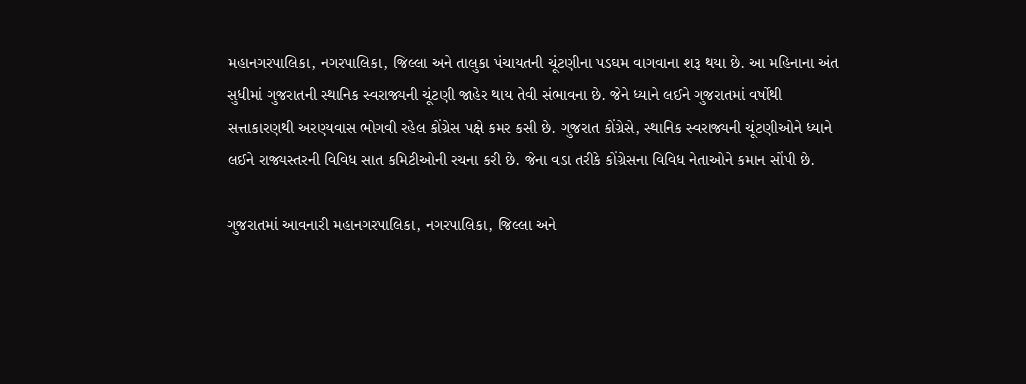મહાનગરપાલિકા, નગરપાલિકા, જિલ્લા અને તાલુકા પંચાયતની ચૂંટણીના પડઘમ વાગવાના શરૂ થયા છે. આ મહિનાના અંત સુધીમાં ગુજરાતની સ્થાનિક સ્વરાજ્યની ચૂંટણી જાહેર થાય તેવી સંભાવના છે. જેને ધ્યાને લઈને ગુજરાતમાં વર્ષોથી સત્તાકારણથી અરણ્યવાસ ભોગવી રહેલ કોંગ્રેસ પક્ષે કમર કસી છે. ગુજરાત કોંગ્રેસે, સ્થાનિક સ્વરાજ્યની ચૂંટણીઓને ધ્યાને લઈને રાજ્યસ્તરની વિવિધ સાત કમિટીઓની રચના કરી છે. જેના વડા તરીકે કોંગ્રેસના વિવિધ નેતાઓને કમાન સોંપી છે.

ગુજરાતમાં આવનારી મહાનગરપાલિકા, નગરપાલિકા, જિલ્લા અને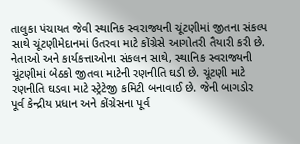તાલુકા પંચાયત જેવી સ્થાનિક સ્વરાજ્યની ચૂંટણીમાં જીતના સંકલ્પ સાથે ચૂંટણીમેદાનમાં ઉતરવા માટે કોંગ્રેસે આગોતરી તૈયારી કરી છે. નેતાઓ અને કાર્યકત્તાઓના સંકલન સાથે, સ્થાનિક સ્વરાજ્યની ચૂંટણીમાં બેઠકો જીતવા માટેની રણનીતિ ઘડી છે. ચૂંટણી માટે રણનીતિ ઘડવા માટે સ્ટ્રેટેજી કમિટી બનાવાઈ છે. જેની બાગડોર પૂર્વ કેન્દ્રીય પ્રધાન અને કોંગ્રેસના પૂર્વ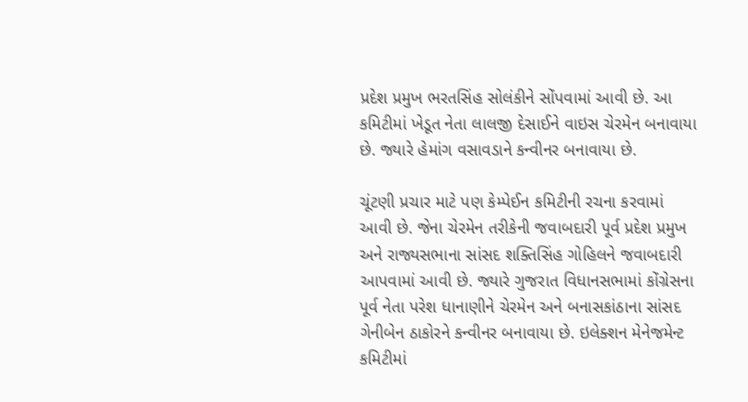પ્રદેશ પ્રમુખ ભરતસિંહ સોલંકીને સોંપવામાં આવી છે. આ કમિટીમાં ખેડૂત નેતા લાલજી દેસાઈને વાઇસ ચેરમેન બનાવાયા છે. જ્યારે હેમાંગ વસાવડાને કન્વીનર બનાવાયા છે.

ચૂંટણી પ્રચાર માટે પણ કેમ્પેઈન કમિટીની રચના કરવામાં આવી છે. જેના ચેરમેન તરીકેની જવાબદારી પૂર્વ પ્રદેશ પ્રમુખ અને રાજ્યસભાના સાંસદ શક્તિસિંહ ગોહિલને જવાબદારી આપવામાં આવી છે. જ્યારે ગુજરાત વિધાનસભામાં કોંગ્રેસના પૂર્વ નેતા પરેશ ધાનાણીને ચેરમેન અને બનાસકાંઠાના સાંસદ ગેનીબેન ઠાકોરને કન્વીનર બનાવાયા છે. ઇલેક્શન મેનેજમેન્ટ કમિટીમાં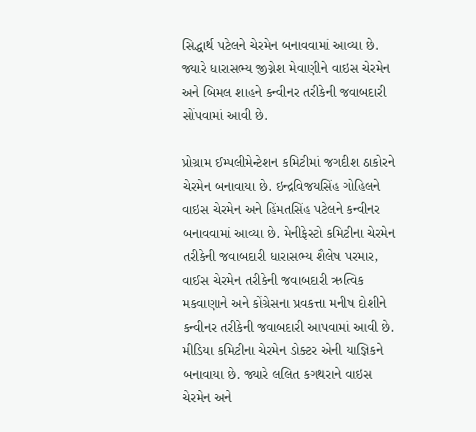સિદ્ધાર્થ પટેલને ચેરમેન બનાવવામાં આવ્યા છે. જ્યારે ધારાસભ્ય જીગ્નેશ મેવાણીને વાઇસ ચેરમેન અને બિમલ શાહને કન્વીનર તરીકેની જવાબદારી સોંપવામાં આવી છે.

પ્રોગ્રામ ઈમ્પલીમેન્ટેશન કમિટીમાં જગદીશ ઠાકોરને ચેરમેન બનાવાયા છે. ઇન્દ્રવિજયસિંહ ગોહિલને વાઇસ ચેરમેન અને હિંમતસિંહ પટેલને કન્વીનર બનાવવામાં આવ્યા છે. મેનીફેસ્ટો કમિટીના ચેરમેન તરીકેની જવાબદારી ધારાસભ્ય શૈલેષ પરમાર, વાઈસ ચેરમેન તરીકેની જવાબદારી ઋત્વિક મકવાણાને અને કોંગ્રેસના પ્રવકત્તા મનીષ દોશીને કન્વીનર તરીકેની જવાબદારી આપવામાં આવી છે. મીડિયા કમિટીના ચેરમેન ડોક્ટર એની યાજ્ઞિકને બનાવાયા છે. જ્યારે લલિત કગથરાને વાઇસ ચેરમેન અને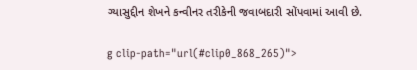ગ્યાસુદ્દીન શેખને કન્વીનર તરીકેની જવાબદારી સોંપવામાં આવી છે.

g clip-path="url(#clip0_868_265)">